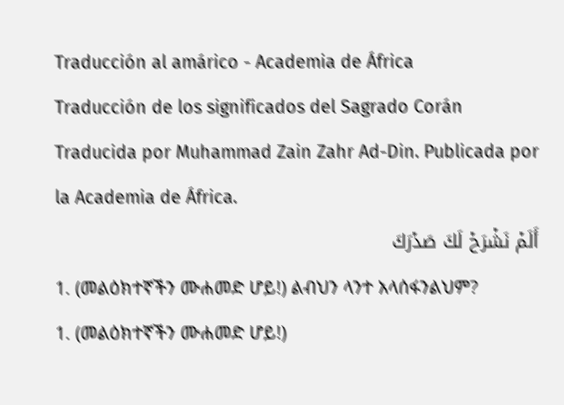Traducción al amárico - Academia de África
Traducción de los significados del Sagrado Corán
Traducida por Muhammad Zain Zahr Ad-Din. Publicada por la Academia de África.
أَلَمۡ نَشۡرَحۡ لَكَ صَدۡرَكَ
1. (መልዕክተኛችን ሙሐመድ ሆይ!) ልብህን ላንተ አላሰፋንልህም?
1. (መልዕክተኛችን ሙሐመድ ሆይ!)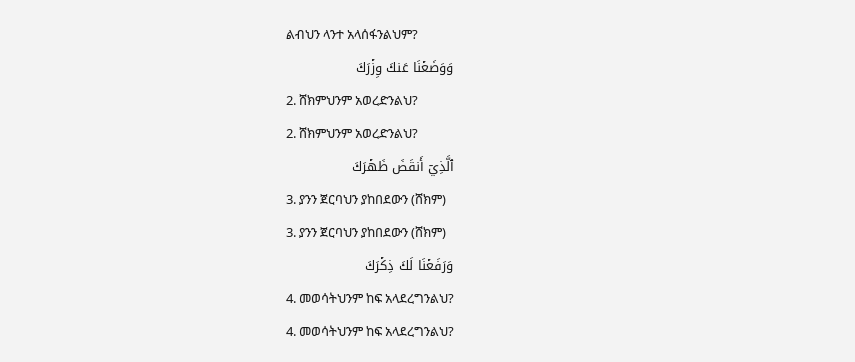ልብህን ላንተ አላሰፋንልህም?
وَوَضَعۡنَا عَنكَ وِزۡرَكَ
2. ሸክምህንም አወረድንልህ?
2. ሸክምህንም አወረድንልህ?
ٱلَّذِيٓ أَنقَضَ ظَهۡرَكَ
3. ያንን ጀርባህን ያከበደውን (ሸክም)
3. ያንን ጀርባህን ያከበደውን (ሸክም)
وَرَفَعۡنَا لَكَ ذِكۡرَكَ
4. መወሳትህንም ከፍ አላደረግንልህ?
4. መወሳትህንም ከፍ አላደረግንልህ?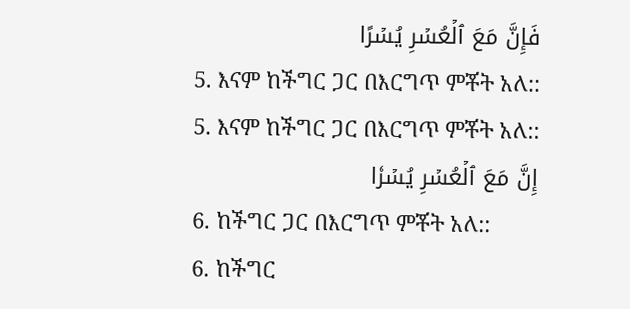فَإِنَّ مَعَ ٱلۡعُسۡرِ يُسۡرًا
5. እናም ከችግር ጋር በእርግጥ ምቾት አለ::
5. እናም ከችግር ጋር በእርግጥ ምቾት አለ::
إِنَّ مَعَ ٱلۡعُسۡرِ يُسۡرٗا
6. ከችግር ጋር በእርግጥ ምቾት አለ::
6. ከችግር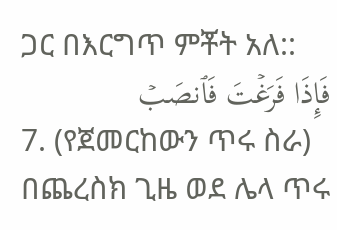ጋር በእርግጥ ምቾት አለ::
فَإِذَا فَرَغۡتَ فَٱنصَبۡ
7. (የጀመርከውን ጥሩ ስራ) በጨረስክ ጊዜ ወደ ሌላ ጥሩ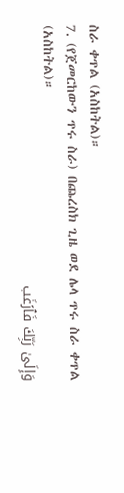ስራ ቀጥል (አስከትል)።
7. (የጀመርከውን ጥሩ ስራ) በጨረስክ ጊዜ ወደ ሌላ ጥሩ ስራ ቀጥል (አስከትል)።
وَإِلَىٰ رَبِّكَ فَٱرۡغَب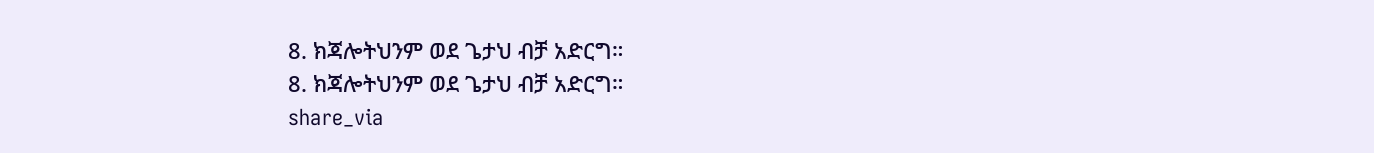8. ክጃሎትህንም ወደ ጌታህ ብቻ አድርግ።
8. ክጃሎትህንም ወደ ጌታህ ብቻ አድርግ።
share_via